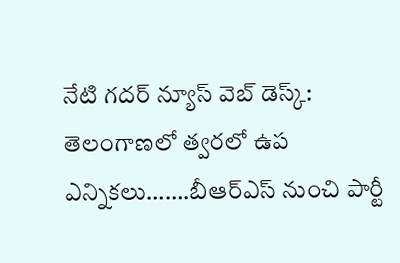నేటి గదర్ న్యూస్ వెబ్ డెస్క్:
తెలంగాణలో త్వరలో ఉప ఎన్నికలు…….బీఆర్ఎస్ నుంచి పార్టీ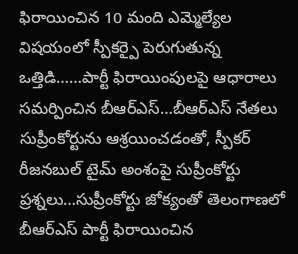ఫిరాయించిన 10 మంది ఎమ్మెల్యేల విషయంలో స్పీకర్పై పెరుగుతున్న ఒత్తిడి……పార్టీ ఫిరాయింపులపై ఆధారాలు సమర్పించిన బీఆర్ఎస్…బీఆర్ఎస్ నేతలు సుప్రీంకోర్టును ఆశ్రయించడంతో, స్పీకర్ రీజనబుల్ టైమ్ అంశంపై సుప్రీంకోర్టు ప్రశ్నలు…సుప్రీంకోర్టు జోక్యంతో తెలంగాణలో బీఆర్ఎస్ పార్టీ ఫిరాయించిన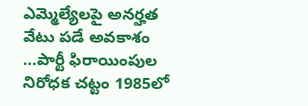ఎమ్మెల్యేలపై అనర్హత వేటు పడే అవకాశం …పార్టీ ఫిరాయింపుల నిరోధక చట్టం 1985లో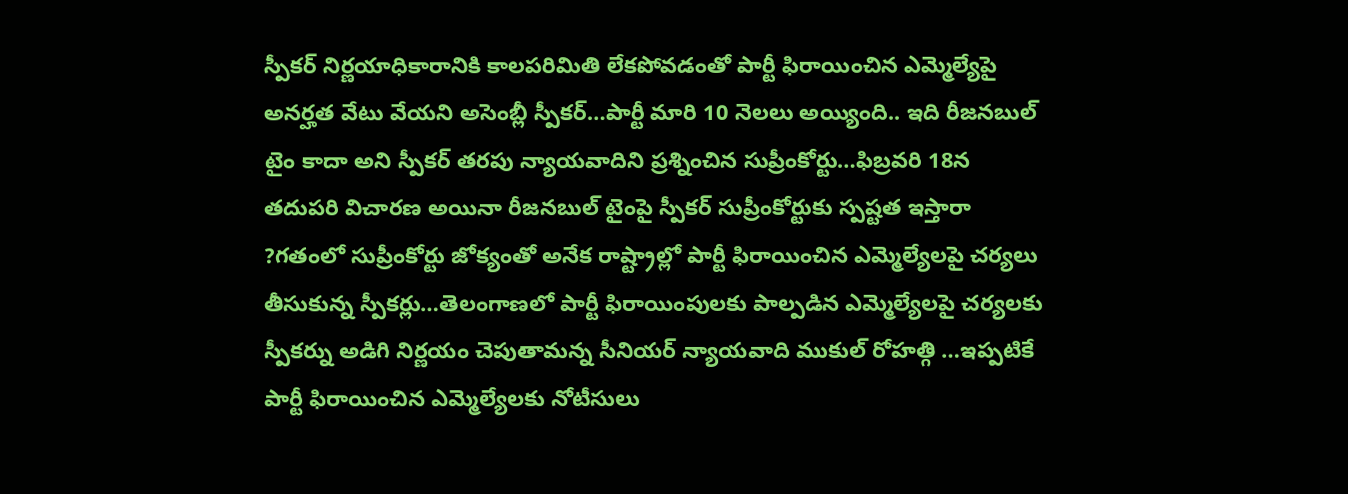స్పీకర్ నిర్ణయాధికారానికి కాలపరిమితి లేకపోవడంతో పార్టీ ఫిరాయించిన ఎమ్మెల్యేపై అనర్హత వేటు వేయని అసెంబ్లీ స్పీకర్…పార్టీ మారి 10 నెలలు అయ్యింది.. ఇది రీజనబుల్ టైం కాదా అని స్పీకర్ తరపు న్యాయవాదిని ప్రశ్నించిన సుప్రీంకోర్టు…ఫిబ్రవరి 18న తదుపరి విచారణ అయినా రీజనబుల్ టైంపై స్పీకర్ సుప్రీంకోర్టుకు స్పష్టత ఇస్తారా ?గతంలో సుప్రీంకోర్టు జోక్యంతో అనేక రాష్ట్రాల్లో పార్టీ ఫిరాయించిన ఎమ్మెల్యేలపై చర్యలు తీసుకున్న స్పీకర్లు…తెలంగాణలో పార్టీ ఫిరాయింపులకు పాల్పడిన ఎమ్మెల్యేలపై చర్యలకు స్పీకర్ను అడిగి నిర్ణయం చెపుతామన్న సీనియర్ న్యాయవాది ముకుల్ రోహత్గి …ఇప్పటికే పార్టీ ఫిరాయించిన ఎమ్మెల్యేలకు నోటీసులు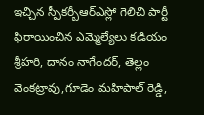ఇచ్చిన స్పీకర్బీఆర్ఎస్లో గెలిచి పార్టీ ఫిరాయించిన ఎమ్మెల్యేలు కడియం శ్రీహరి, దానం నాగేందర్, తెల్లం వెంకట్రావు,గూడెం మహిపాల్ రెడ్డి,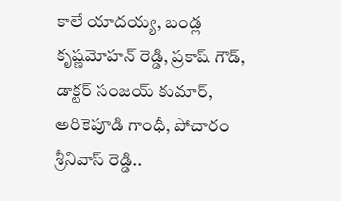కాలే యాదయ్య, బండ్ల కృష్ణమోహన్ రెడ్డి, ప్రకాష్ గౌడ్, డాక్టర్ సంజయ్ కుమార్, అరికెపూడి గాంధీ, పోచారం శ్రీనివాస్ రెడ్డి..